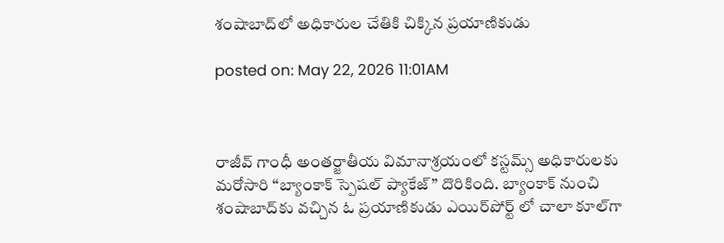శంషాబాద్‌లో అధికారుల చేతికి చిక్కిన ప్రయాణికుడు

posted on: May 22, 2026 11:01AM



రాజీవ్ గాంధీ అంతర్జాతీయ విమానాశ్రయంలో కస్టమ్స్ అధికారులకు మరోసారి “బ్యాంకాక్ స్పెషల్ ప్యాకేజ్” దొరికింది. బ్యాంకాక్ నుంచి శంషాబాద్‌కు వచ్చిన ఓ ప్రయాణికుడు ఎయిర్‌పోర్ట్‌ లో చాలా కూల్‌గా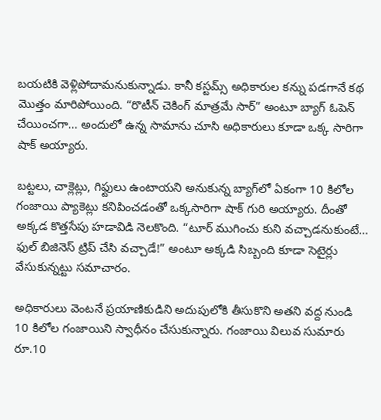బయటికి వెళ్లిపోదామనుకున్నాడు. కానీ కస్టమ్స్ అధికారుల కన్ను పడగానే కథ మొత్తం మారిపోయింది. “రొటీన్ చెకింగ్ మాత్రమే సార్” అంటూ బ్యాగ్ ఓపెన్ చేయించగా… అందులో ఉన్న సామాను చూసి అధికారులు కూడా ఒక్క సారిగా షాక్ అయ్యారు.

బట్టలు, చాక్లెట్లు, గిఫ్టులు ఉంటాయని అనుకున్న బ్యాగ్‌లో ఏకంగా 10 కిలోల గంజాయి ప్యాకెట్లు కనిపించడంతో ఒక్కసారిగా షాక్ గురి అయ్యారు. దీంతో అక్కడ కొత్తసేపు హడావిడి నెలకొంది. “టూర్ ముగించు కుని వచ్చాడనుకుంటే… ఫుల్ బిజినెస్ ట్రిప్ చేసి వచ్చాడే!” అంటూ అక్కడి సిబ్బంది కూడా సెటైర్లు వేసుకున్నట్టు సమాచారం.

అధికారులు వెంటనే ప్రయాణికుడిని అదుపులోకి తీసుకొని అతని వద్ద నుండి 10 కిలోల గంజాయిని స్వాధీనం చేసుకున్నారు. గంజాయి విలువ సుమారు రూ.10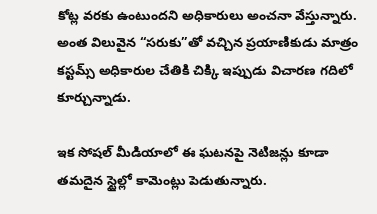కోట్ల వరకు ఉంటుందని అధికారులు అంచనా వేస్తున్నారు. అంత విలువైన “సరుకు”తో వచ్చిన ప్రయాణికుడు మాత్రం కస్టమ్స్ అధికారుల చేతికి చిక్కి ఇప్పుడు విచారణ గదిలో కూర్చున్నాడు.

ఇక సోషల్ మీడియాలో ఈ ఘటనపై నెటిజన్లు కూడా తమదైన స్టైల్లో కామెంట్లు పెడుతున్నారు.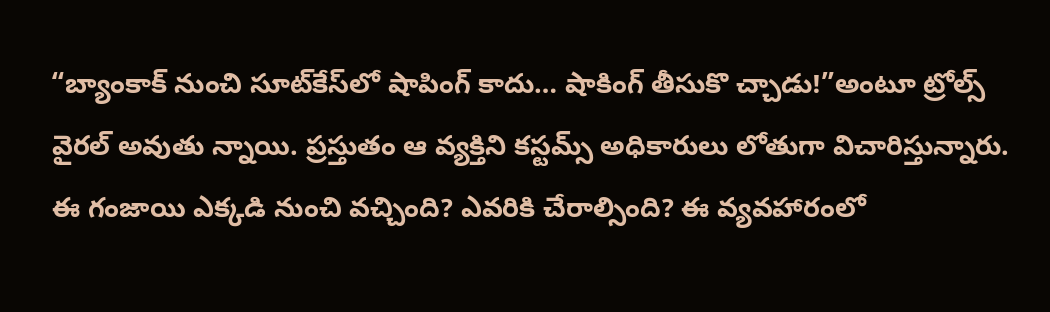“బ్యాంకాక్ నుంచి సూట్‌కేస్‌లో షాపింగ్ కాదు… షాకింగ్ తీసుకొ చ్చాడు!”అంటూ ట్రోల్స్ వైరల్ అవుతు న్నాయి. ప్రస్తుతం ఆ వ్యక్తిని కస్టమ్స్ అధికారులు లోతుగా విచారిస్తున్నారు. ఈ గంజాయి ఎక్కడి నుంచి వచ్చింది? ఎవరికి చేరాల్సింది? ఈ వ్యవహారంలో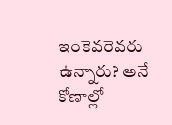ఇంకెవరెవరు ఉన్నారు? అనే కోణాల్లో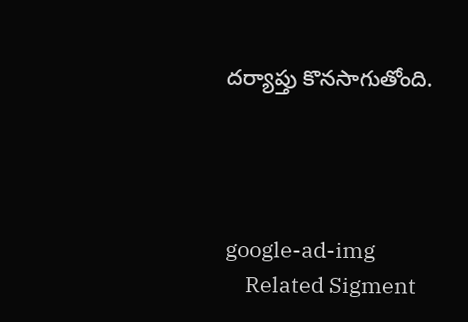దర్యాప్తు కొనసాగుతోంది.




google-ad-img
    Related Sigment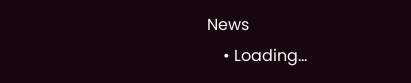News
    • Loading...